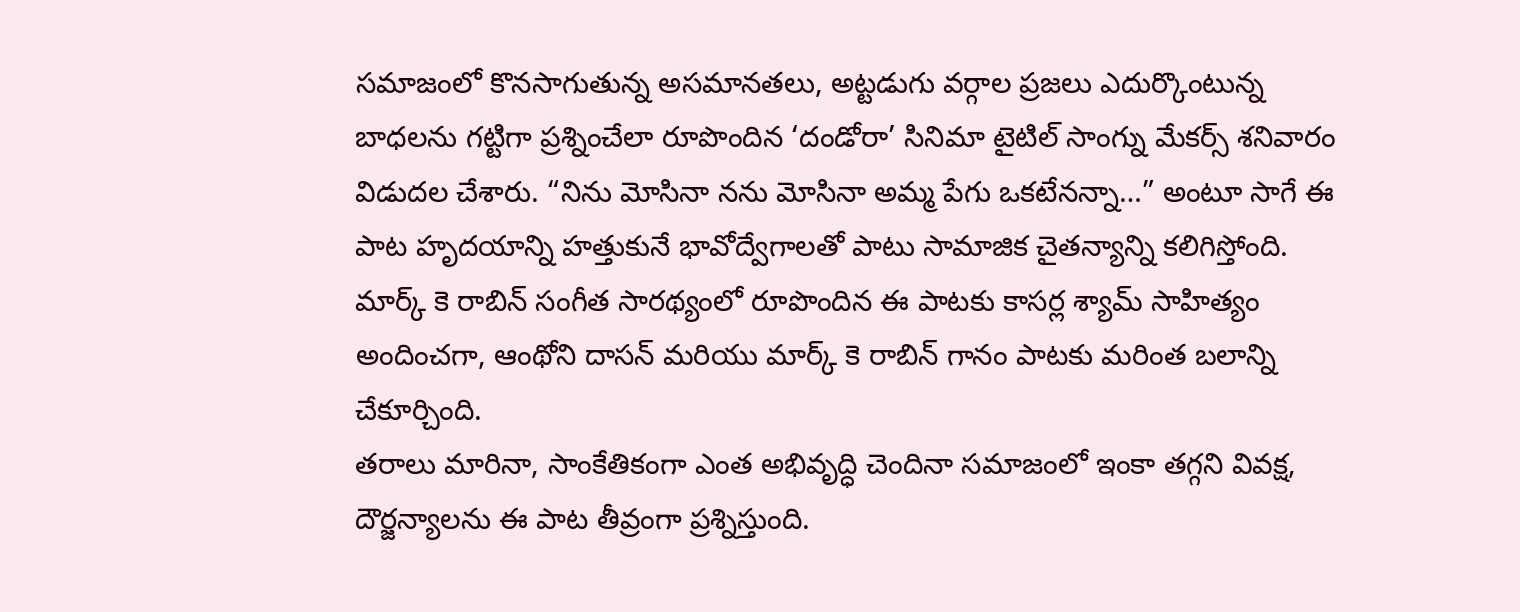సమాజంలో కొనసాగుతున్న అసమానతలు, అట్టడుగు వర్గాల ప్రజలు ఎదుర్కొంటున్న బాధలను గట్టిగా ప్రశ్నించేలా రూపొందిన ‘దండోరా’ సినిమా టైటిల్ సాంగ్ను మేకర్స్ శనివారం విడుదల చేశారు. “నిను మోసినా నను మోసినా అమ్మ పేగు ఒకటేనన్నా…” అంటూ సాగే ఈ పాట హృదయాన్ని హత్తుకునే భావోద్వేగాలతో పాటు సామాజిక చైతన్యాన్ని కలిగిస్తోంది. మార్క్ కె రాబిన్ సంగీత సారథ్యంలో రూపొందిన ఈ పాటకు కాసర్ల శ్యామ్ సాహిత్యం అందించగా, ఆంథోని దాసన్ మరియు మార్క్ కె రాబిన్ గానం పాటకు మరింత బలాన్ని చేకూర్చింది.
తరాలు మారినా, సాంకేతికంగా ఎంత అభివృద్ధి చెందినా సమాజంలో ఇంకా తగ్గని వివక్ష, దౌర్జన్యాలను ఈ పాట తీవ్రంగా ప్రశ్నిస్తుంది.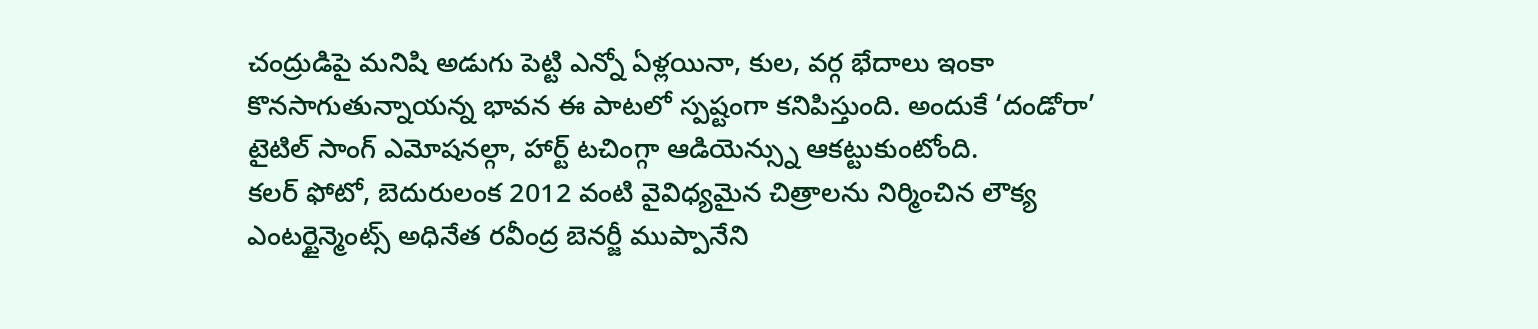చంద్రుడిపై మనిషి అడుగు పెట్టి ఎన్నో ఏళ్లయినా, కుల, వర్గ భేదాలు ఇంకా కొనసాగుతున్నాయన్న భావన ఈ పాటలో స్పష్టంగా కనిపిస్తుంది. అందుకే ‘దండోరా’ టైటిల్ సాంగ్ ఎమోషనల్గా, హార్ట్ టచింగ్గా ఆడియెన్స్ను ఆకట్టుకుంటోంది.
కలర్ ఫోటో, బెదురులంక 2012 వంటి వైవిధ్యమైన చిత్రాలను నిర్మించిన లౌక్య ఎంటర్టైన్మెంట్స్ అధినేత రవీంద్ర బెనర్జీ ముప్పానేని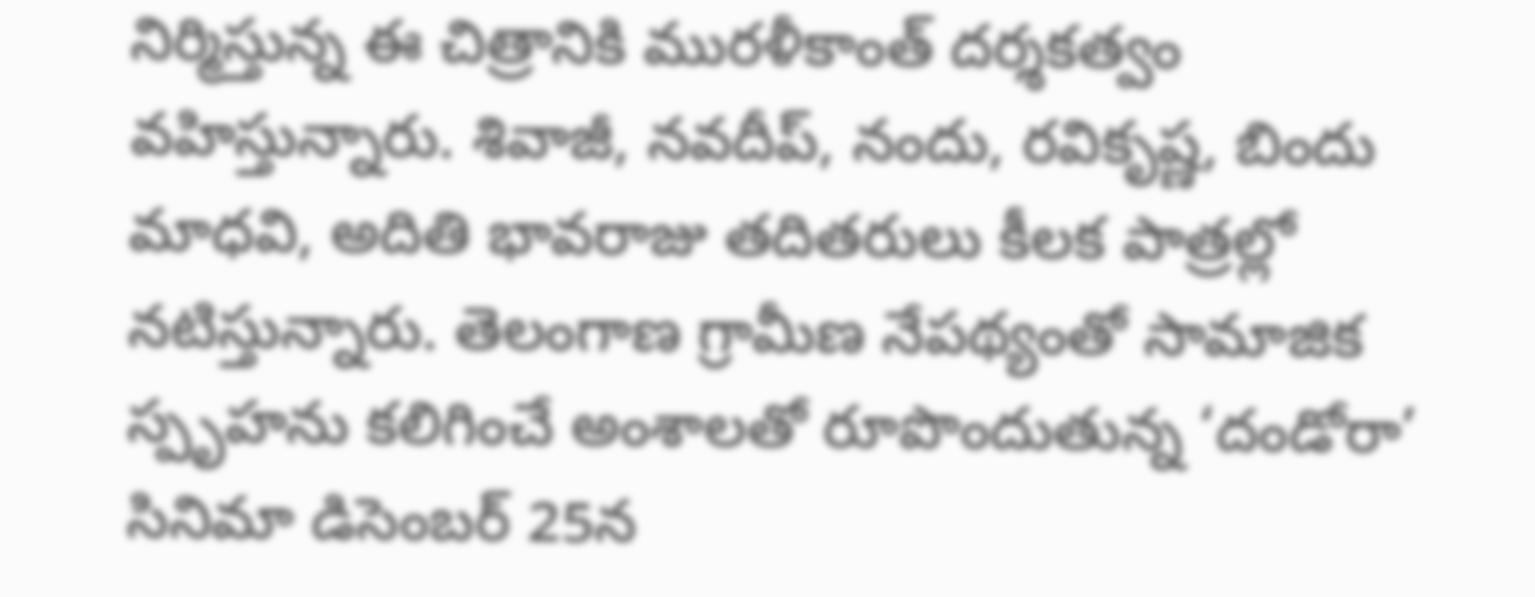నిర్మిస్తున్న ఈ చిత్రానికి మురళీకాంత్ దర్శకత్వం వహిస్తున్నారు. శివాజీ, నవదీప్, నందు, రవికృష్ణ, బిందు మాధవి, అదితి భావరాజు తదితరులు కీలక పాత్రల్లో నటిస్తున్నారు. తెలంగాణ గ్రామీణ నేపథ్యంతో సామాజిక స్పృహను కలిగించే అంశాలతో రూపొందుతున్న ‘దండోరా’ సినిమా డిసెంబర్ 25న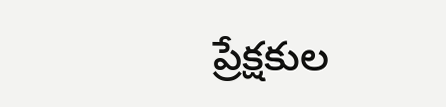ప్రేక్షకుల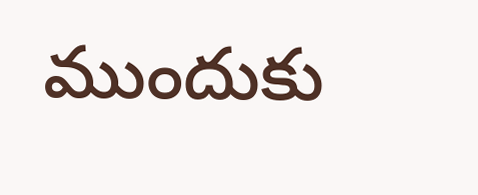ముందుకు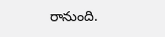రానుంది.